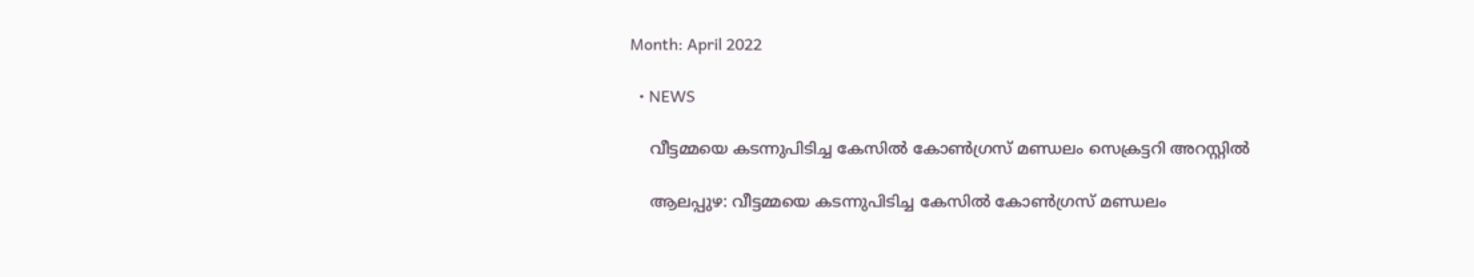Month: April 2022

  • NEWS

    വീട്ടമ്മയെ കടന്നുപിടിച്ച കേസില്‍ കോണ്‍ഗ്രസ് മണ്ഡലം സെക്രട്ടറി അറസ്റ്റില്‍

    ആലപ്പുഴ: വീട്ടമ്മയെ കടന്നുപിടിച്ച കേസില്‍ കോണ്‍ഗ്രസ് മണ്ഡലം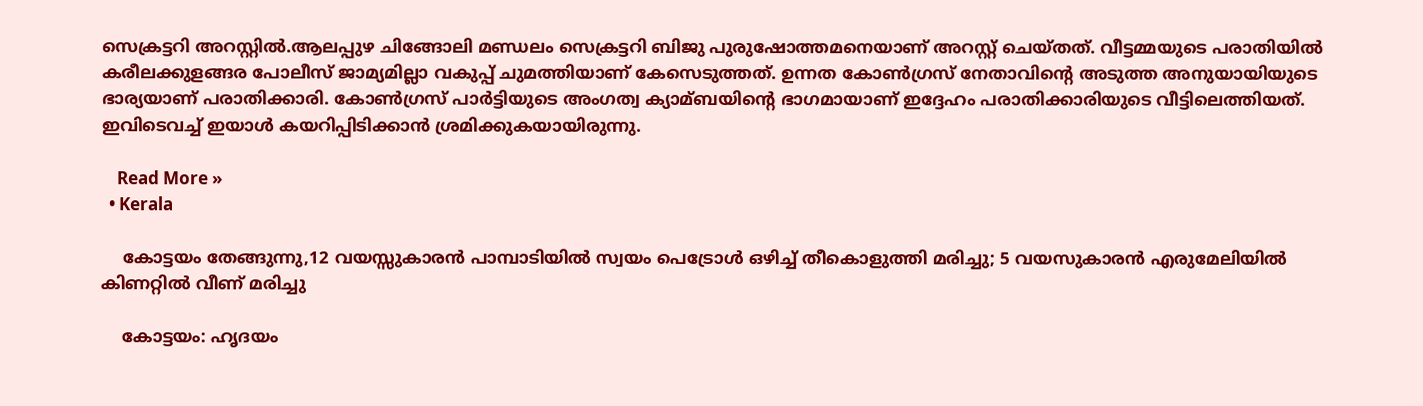സെക്രട്ടറി അറസ്റ്റില്‍.ആലപ്പുഴ ചിങ്ങോലി മണ്ഡലം സെക്രട്ടറി ബിജു പുരുഷോത്തമനെയാണ് അറസ്റ്റ് ചെയ്തത്. വീട്ടമ്മയുടെ പരാതിയില്‍ കരീലക്കുളങ്ങര പോലീസ് ജാമ്യമില്ലാ വകുപ്പ് ചുമത്തിയാണ് കേസെടുത്തത്. ഉന്നത കോണ്‍ഗ്രസ് നേതാവിന്‍റെ അടുത്ത അനുയായിയുടെ ഭാര്യയാണ് പരാതിക്കാരി. കോണ്‍ഗ്രസ് പാര്‍ട്ടിയുടെ അംഗത്വ ക്യാമ്ബയിന്‍റെ ഭാഗമായാണ് ഇദ്ദേഹം പരാതിക്കാരിയുടെ വീട്ടിലെത്തിയത്. ഇവിടെവച്ച്‌ ഇയാള്‍ കയറിപ്പിടിക്കാന്‍ ശ്രമിക്കുകയായിരുന്നു.

    Read More »
  • Kerala

    കോട്ടയം തേങ്ങുന്നു,12 വയസ്സുകാരൻ പാമ്പാടിയിൽ സ്വയം പെട്രോൾ ഒഴിച്ച് തീകൊളുത്തി മരിച്ചു; 5 വയസുകാരൻ എരുമേലിയിൽ കിണറ്റിൽ വീണ് മരിച്ചു

    കോട്ടയം: ഹൃദയം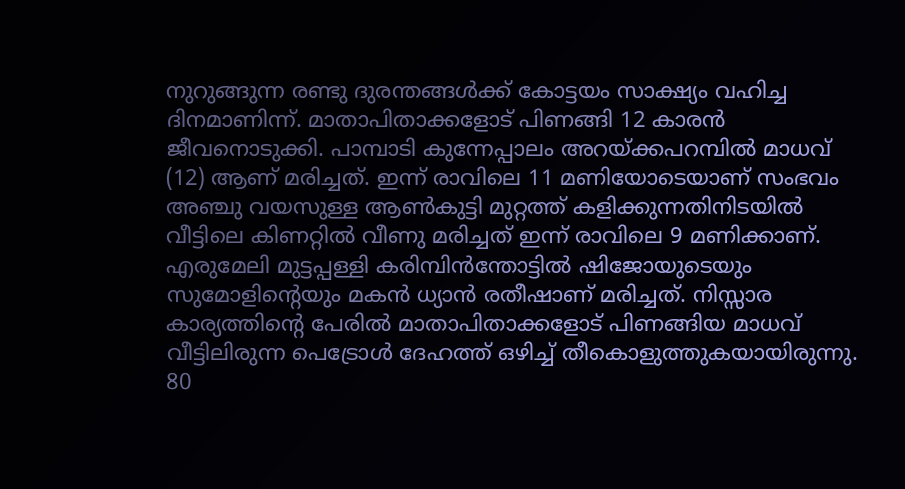നുറുങ്ങുന്ന രണ്ടു ദുരന്തങ്ങൾക്ക് കോട്ടയം സാക്ഷ്യം വഹിച്ച ദിനമാണിന്ന്. മാതാപിതാക്കളോട് പിണങ്ങി 12 കാരൻ ജീവനൊടുക്കി. പാമ്പാടി കുന്നേപ്പാലം അറയ്ക്കപറമ്പിൽ മാധവ് (12) ആണ് മരിച്ചത്. ഇന്ന് രാവിലെ 11 മണിയോടെയാണ് സംഭവം അഞ്ചു വയസുള്ള ആൺകുട്ടി മുറ്റത്ത് കളിക്കുന്നതിനിടയിൽ വീട്ടിലെ കിണറ്റിൽ വീണു മരിച്ചത് ഇന്ന് രാവിലെ 9 മണിക്കാണ്. എരുമേലി മുട്ടപ്പള്ളി കരിമ്പിൻന്തോട്ടിൽ ഷിജോയുടെയും സുമോളിൻ്റെയും മകൻ ധ്യാൻ രതീഷാണ് മരിച്ചത്. നിസ്സാര കാര്യത്തിൻ്റെ പേരിൽ മാതാപിതാക്കളോട് പിണങ്ങിയ മാധവ് വീട്ടിലിരുന്ന പെട്രോൾ ദേഹത്ത് ഒഴിച്ച് തീകൊളുത്തുകയായിരുന്നു. 80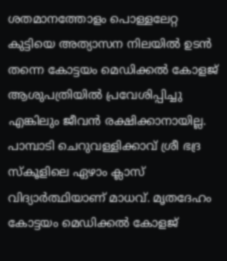ശതമാനത്തോളം പൊള്ളലേറ്റ കുട്ടിയെ അത്യാസന നിലയിൽ ഉടൻ തന്നെ കോട്ടയം മെഡിക്കൽ കോളജ് ആശുപത്രിയിൽ പ്രവേശിപ്പിച്ചു എങ്കിലും ജീവൻ രക്ഷിക്കാനായില്ല. പാമ്പാടി ചെറുവള്ളിക്കാവ് ശ്രീ ഭദ്ര സ്കൂളിലെ ഏഴാം ക്ലാസ് വിദ്യാർത്ഥിയാണ് മാധവ്. മൃതദേഹം കോട്ടയം മെഡിക്കൽ കോളജ്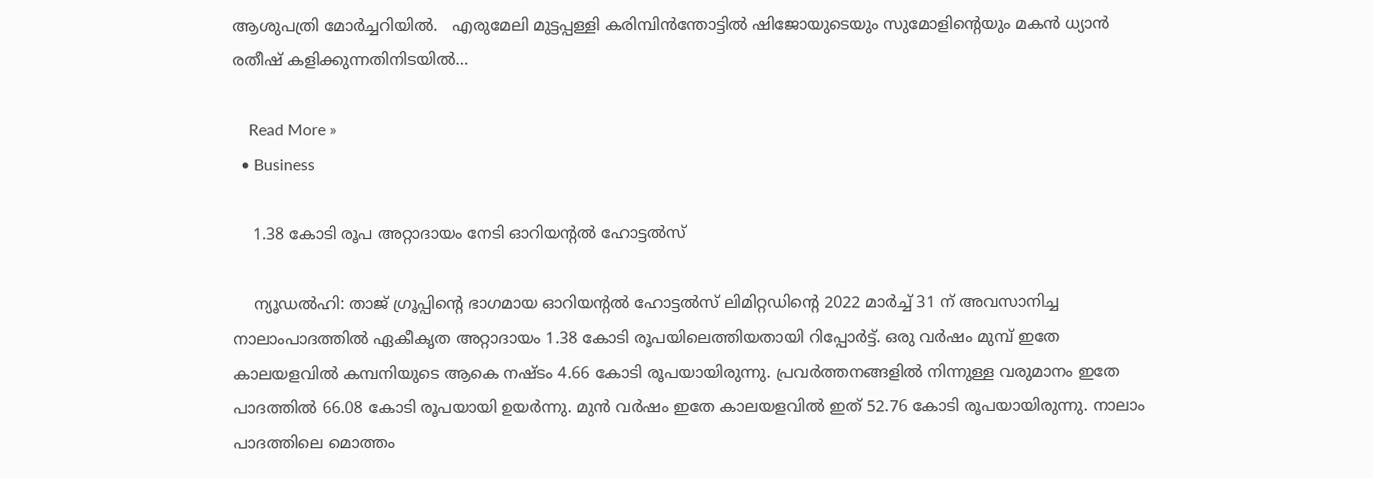ആശുപത്രി മോർച്ചറിയിൽ.   എരുമേലി മുട്ടപ്പള്ളി കരിമ്പിൻന്തോട്ടിൽ ഷിജോയുടെയും സുമോളിൻ്റെയും മകൻ ധ്യാൻ രതീഷ് കളിക്കുന്നതിനിടയിൽ…

    Read More »
  • Business

    1.38 കോടി രൂപ അറ്റാദായം നേടി ഓറിയന്റല്‍ ഹോട്ടല്‍സ്

    ന്യൂഡല്‍ഹി: താജ് ഗ്രൂപ്പിന്റെ ഭാഗമായ ഓറിയന്റല്‍ ഹോട്ടല്‍സ് ലിമിറ്റഡിന്റെ 2022 മാര്‍ച്ച് 31 ന് അവസാനിച്ച നാലാംപാദത്തില്‍ ഏകീകൃത അറ്റാദായം 1.38 കോടി രൂപയിലെത്തിയതായി റിപ്പോര്‍ട്ട്. ഒരു വര്‍ഷം മുമ്പ് ഇതേ കാലയളവില്‍ കമ്പനിയുടെ ആകെ നഷ്ടം 4.66 കോടി രൂപയായിരുന്നു. പ്രവര്‍ത്തനങ്ങളില്‍ നിന്നുള്ള വരുമാനം ഇതേ പാദത്തില്‍ 66.08 കോടി രൂപയായി ഉയര്‍ന്നു. മുന്‍ വര്‍ഷം ഇതേ കാലയളവില്‍ ഇത് 52.76 കോടി രൂപയായിരുന്നു. നാലാം പാദത്തിലെ മൊത്തം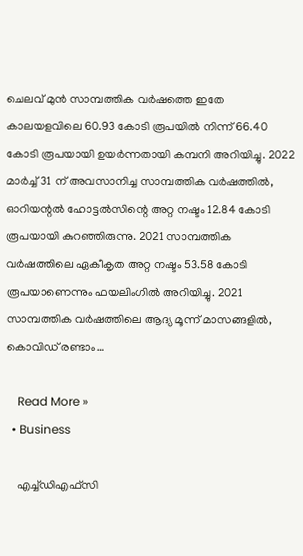ചെലവ് മുന്‍ സാമ്പത്തിക വര്‍ഷത്തെ ഇതേ കാലയളവിലെ 60.93 കോടി രൂപയില്‍ നിന്ന് 66.40 കോടി രൂപയായി ഉയര്‍ന്നതായി കമ്പനി അറിയിച്ചു. 2022 മാര്‍ച്ച് 31 ന് അവസാനിച്ച സാമ്പത്തിക വര്‍ഷത്തില്‍, ഓറിയന്റല്‍ ഹോട്ടല്‍സിന്റെ അറ്റ നഷ്ടം 12.84 കോടി രൂപയായി കുറഞ്ഞിരുന്നു. 2021 സാമ്പത്തിക വര്‍ഷത്തിലെ ഏകീകൃത അറ്റ നഷ്ടം 53.58 കോടി രൂപയാണെന്നും ഫയലിംഗില്‍ അറിയിച്ചു. 2021 സാമ്പത്തിക വര്‍ഷത്തിലെ ആദ്യ മൂന്ന് മാസങ്ങളില്‍, കൊവിഡ് രണ്ടാം…

    Read More »
  • Business

    എച്ച്ഡിഎഫ്‌സി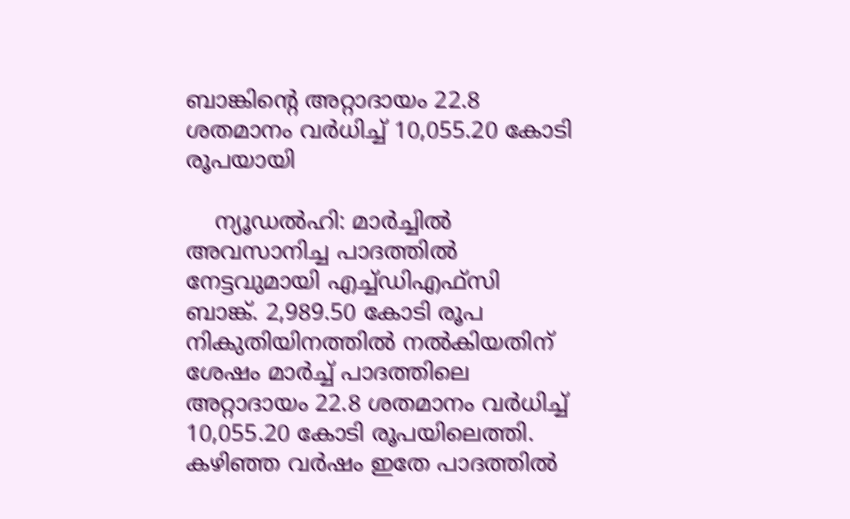ബാങ്കിന്റെ അറ്റാദായം 22.8 ശതമാനം വര്‍ധിച്ച് 10,055.20 കോടി രൂപയായി

    ന്യൂഡല്‍ഹി: മാര്‍ച്ചില്‍ അവസാനിച്ച പാദത്തില്‍ നേട്ടവുമായി എച്ച്ഡിഎഫ്‌സി ബാങ്ക്. 2,989.50 കോടി രൂപ നികുതിയിനത്തില്‍ നല്‍കിയതിന് ശേഷം മാര്‍ച്ച് പാദത്തിലെ അറ്റാദായം 22.8 ശതമാനം വര്‍ധിച്ച് 10,055.20 കോടി രൂപയിലെത്തി. കഴിഞ്ഞ വര്‍ഷം ഇതേ പാദത്തില്‍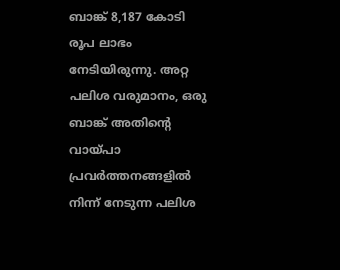ബാങ്ക് 8,187 കോടി രൂപ ലാഭം നേടിയിരുന്നു. അറ്റ പലിശ വരുമാനം, ഒരു ബാങ്ക് അതിന്റെ വായ്പാ പ്രവര്‍ത്തനങ്ങളില്‍ നിന്ന് നേടുന്ന പലിശ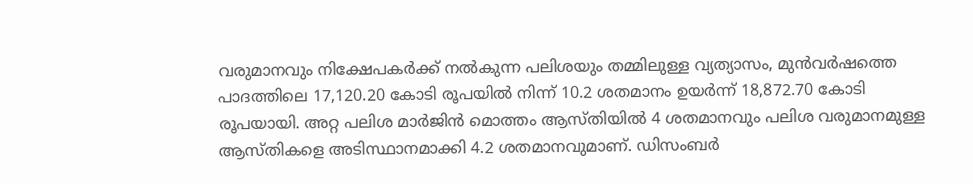വരുമാനവും നിക്ഷേപകര്‍ക്ക് നല്‍കുന്ന പലിശയും തമ്മിലുള്ള വ്യത്യാസം, മുന്‍വര്‍ഷത്തെ പാദത്തിലെ 17,120.20 കോടി രൂപയില്‍ നിന്ന് 10.2 ശതമാനം ഉയര്‍ന്ന് 18,872.70 കോടി രൂപയായി. അറ്റ പലിശ മാര്‍ജിന്‍ മൊത്തം ആസ്തിയില്‍ 4 ശതമാനവും പലിശ വരുമാനമുള്ള ആസ്തികളെ അടിസ്ഥാനമാക്കി 4.2 ശതമാനവുമാണ്. ഡിസംബര്‍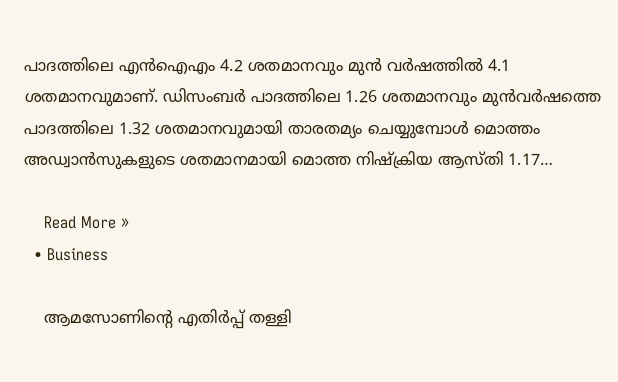പാദത്തിലെ എന്‍ഐഎം 4.2 ശതമാനവും മുന്‍ വര്‍ഷത്തില്‍ 4.1 ശതമാനവുമാണ്. ഡിസംബര്‍ പാദത്തിലെ 1.26 ശതമാനവും മുന്‍വര്‍ഷത്തെ പാദത്തിലെ 1.32 ശതമാനവുമായി താരതമ്യം ചെയ്യുമ്പോള്‍ മൊത്തം അഡ്വാന്‍സുകളുടെ ശതമാനമായി മൊത്ത നിഷ്‌ക്രിയ ആസ്തി 1.17…

    Read More »
  • Business

    ആമസോണിന്റെ എതിര്‍പ്പ് തള്ളി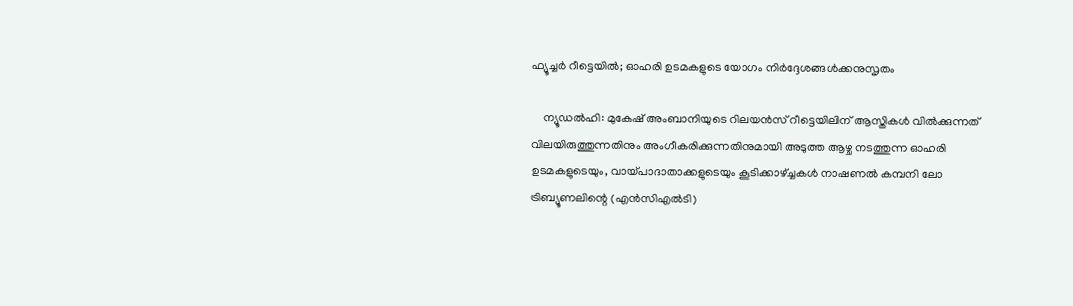ഫ്യൂച്ചര്‍ റീട്ടെയില്‍; ഓഹരി ഉടമകളുടെ യോഗം നിര്‍ദ്ദേശങ്ങള്‍ക്കനുസൃതം

    ന്യൂഡല്‍ഹി: മുകേഷ് അംബാനിയുടെ റിലയന്‍സ് റീട്ടെയിലിന് ആസ്തികള്‍ വില്‍ക്കുന്നത് വിലയിരുത്തുന്നതിനും അംഗീകരിക്കുന്നതിനുമായി അടുത്ത ആഴ്ച നടത്തുന്ന ഓഹരി ഉടമകളുടെയും, വായ്പാദാതാക്കളുടെയും കൂടിക്കാഴ്ച്ചകള്‍ നാഷണല്‍ കമ്പനി ലോ ട്രിബ്യൂണലിന്റെ (എന്‍സിഎല്‍ടി)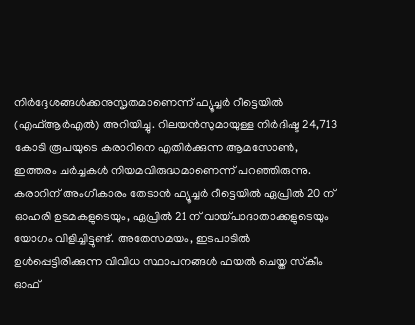നിര്‍ദ്ദേശങ്ങള്‍ക്കനുസൃതമാണെന്ന് ഫ്യൂച്ചര്‍ റീട്ടെയില്‍ (എഫ്ആര്‍എല്‍) അറിയിച്ചു. റിലയന്‍സുമായുള്ള നിര്‍ദിഷ്ട 24,713 കോടി രൂപയുടെ കരാറിനെ എതിര്‍ക്കുന്ന ആമസോണ്‍, ഇത്തരം ചര്‍ച്ചകള്‍ നിയമവിരുദ്ധമാണെന്ന് പറഞ്ഞിരുന്നു. കരാറിന് അംഗീകാരം തേടാന്‍ ഫ്യൂച്ചര്‍ റീട്ടെയില്‍ ഏപ്രില്‍ 20 ന് ഓഹരി ഉടമകളുടെയും, ഏപ്രില്‍ 21 ന് വായ്പാദാതാക്കളുടെയും യോഗം വിളിച്ചിട്ടുണ്ട്. അതേസമയം, ഇടപാടില്‍ ഉള്‍പ്പെട്ടിരിക്കുന്ന വിവിധ സ്ഥാപനങ്ങള്‍ ഫയല്‍ ചെയ്ത സ്‌കീം ഓഫ്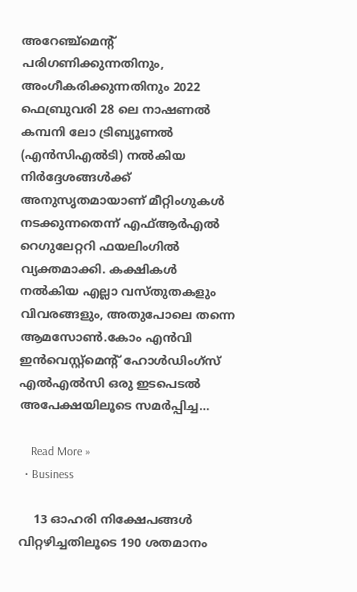അറേഞ്ച്‌മെന്റ് പരിഗണിക്കുന്നതിനും, അംഗീകരിക്കുന്നതിനും 2022 ഫെബ്രുവരി 28 ലെ നാഷണല്‍ കമ്പനി ലോ ട്രിബ്യൂണല്‍ (എന്‍സിഎല്‍ടി) നല്‍കിയ നിര്‍ദ്ദേശങ്ങള്‍ക്ക് അനുസൃതമായാണ് മീറ്റിംഗുകള്‍ നടക്കുന്നതെന്ന് എഫ്ആര്‍എല്‍ റെഗുലേറ്ററി ഫയലിംഗില്‍ വ്യക്തമാക്കി. കക്ഷികള്‍ നല്‍കിയ എല്ലാ വസ്തുതകളും വിവരങ്ങളും, അതുപോലെ തന്നെ ആമസോണ്‍.കോം എന്‍വി ഇന്‍വെസ്റ്റ്‌മെന്റ് ഹോള്‍ഡിംഗ്‌സ് എല്‍എല്‍സി ഒരു ഇടപെടല്‍ അപേക്ഷയിലൂടെ സമര്‍പ്പിച്ച…

    Read More »
  • Business

    13 ഓഹരി നിക്ഷേപങ്ങള്‍ വിറ്റഴിച്ചതിലൂടെ 190 ശതമാനം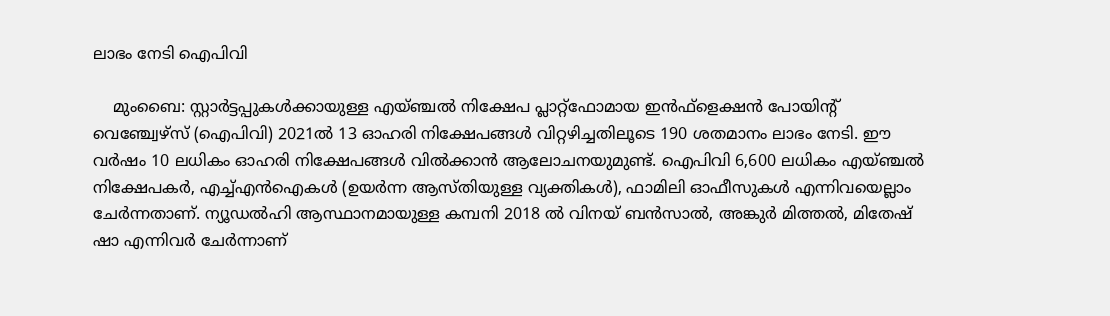ലാഭം നേടി ഐപിവി

    മുംബൈ: സ്റ്റാര്‍ട്ടപ്പുകള്‍ക്കായുള്ള എയ്ഞ്ചല്‍ നിക്ഷേപ പ്ലാറ്റ്ഫോമായ ഇന്‍ഫ്ളെക്ഷന്‍ പോയിന്റ് വെഞ്ച്വേഴ്സ് (ഐപിവി) 2021ല്‍ 13 ഓഹരി നിക്ഷേപങ്ങള്‍ വിറ്റഴിച്ചതിലൂടെ 190 ശതമാനം ലാഭം നേടി. ഈ വര്‍ഷം 10 ലധികം ഓഹരി നിക്ഷേപങ്ങള്‍ വില്‍ക്കാന്‍ ആലോചനയുമുണ്ട്. ഐപിവി 6,600 ലധികം എയ്ഞ്ചല്‍ നിക്ഷേപകര്‍, എച്ച്എന്‍ഐകള്‍ (ഉയര്‍ന്ന ആസ്തിയുള്ള വ്യക്തികള്‍), ഫാമിലി ഓഫീസുകള്‍ എന്നിവയെല്ലാം ചേര്‍ന്നതാണ്. ന്യൂഡല്‍ഹി ആസ്ഥാനമായുള്ള കമ്പനി 2018 ല്‍ വിനയ് ബന്‍സാല്‍, അങ്കുര്‍ മിത്തല്‍, മിതേഷ് ഷാ എന്നിവര്‍ ചേര്‍ന്നാണ്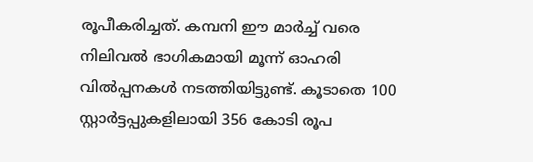രൂപീകരിച്ചത്. കമ്പനി ഈ മാര്‍ച്ച് വരെ നിലിവല്‍ ഭാഗികമായി മൂന്ന് ഓഹരി വില്‍പ്പനകള്‍ നടത്തിയിട്ടുണ്ട്. കൂടാതെ 100 സ്റ്റാര്‍ട്ടപ്പുകളിലായി 356 കോടി രൂപ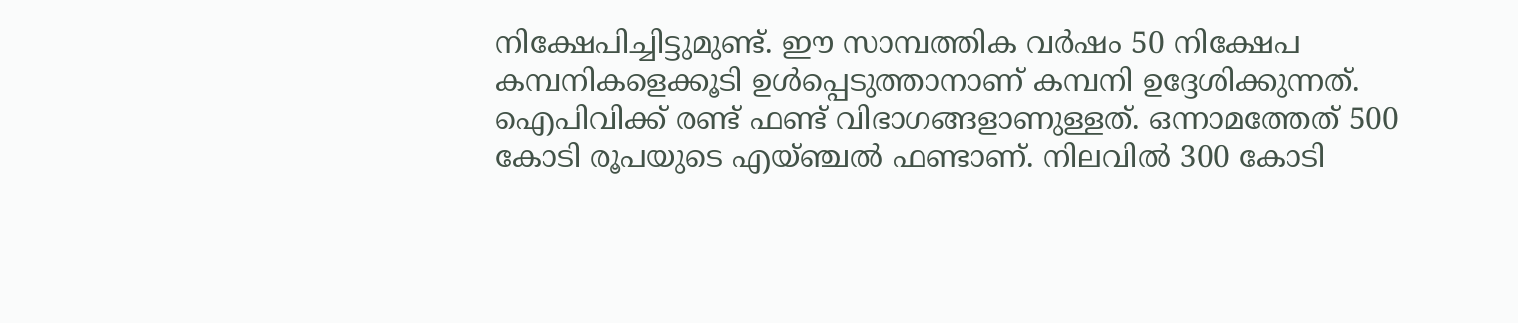നിക്ഷേപിച്ചിട്ടുമുണ്ട്. ഈ സാമ്പത്തിക വര്‍ഷം 50 നിക്ഷേപ കമ്പനികളെക്കൂടി ഉള്‍പ്പെടുത്താനാണ് കമ്പനി ഉദ്ദേശിക്കുന്നത്. ഐപിവിക്ക് രണ്ട് ഫണ്ട് വിഭാഗങ്ങളാണുള്ളത്. ഒന്നാമത്തേത് 500 കോടി രൂപയുടെ എയ്ഞ്ചല്‍ ഫണ്ടാണ്. നിലവില്‍ 300 കോടി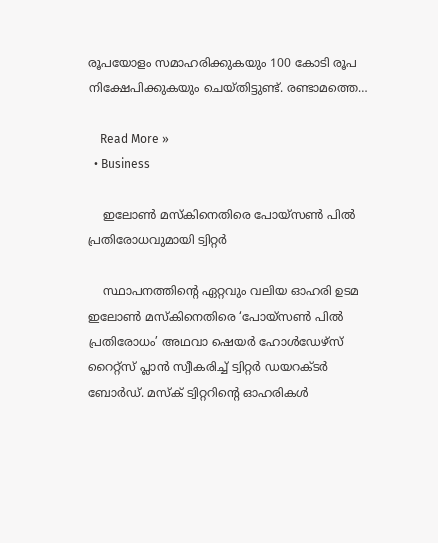രൂപയോളം സമാഹരിക്കുകയും 100 കോടി രൂപ നിക്ഷേപിക്കുകയും ചെയ്തിട്ടുണ്ട്. രണ്ടാമത്തെ…

    Read More »
  • Business

    ഇലോണ്‍ മസ്‌കിനെതിരെ പോയ്സണ്‍ പില്‍ പ്രതിരോധവുമായി ട്വിറ്റര്‍

    സ്ഥാപനത്തിന്റെ ഏറ്റവും വലിയ ഓഹരി ഉടമ ഇലോണ്‍ മസ്‌കിനെതിരെ ‘പോയ്സണ്‍ പില്‍ പ്രതിരോധം’ അഥവാ ഷെയര്‍ ഹോള്‍ഡേഴ്സ് റൈറ്റ്സ് പ്ലാന്‍ സ്വീകരിച്ച് ട്വിറ്റര്‍ ഡയറക്ടര്‍ ബോര്‍ഡ്. മസ്‌ക് ട്വിറ്ററിന്റെ ഓഹരികള്‍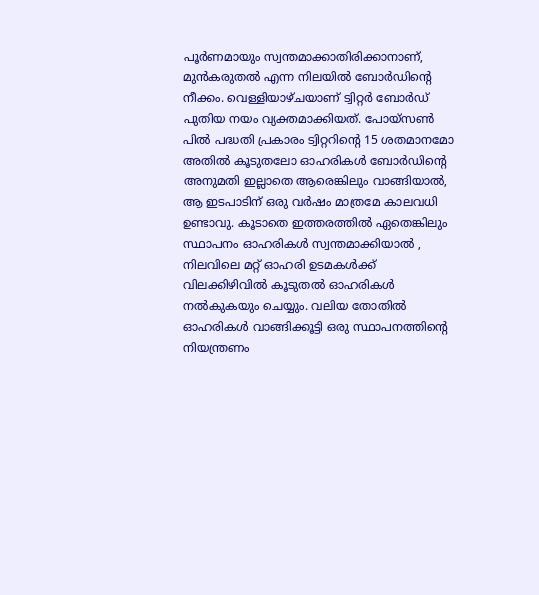പൂര്‍ണമായും സ്വന്തമാക്കാതിരിക്കാനാണ്, മുന്‍കരുതല്‍ എന്ന നിലയില്‍ ബോര്‍ഡിന്റെ നീക്കം. വെള്ളിയാഴ്ചയാണ് ട്വിറ്റര്‍ ബോര്‍ഡ് പുതിയ നയം വ്യക്തമാക്കിയത്. പോയ്സണ്‍ പില്‍ പദ്ധതി പ്രകാരം ട്വിറ്ററിന്റെ 15 ശതമാനമോ അതില്‍ കൂടുതലോ ഓഹരികള്‍ ബോര്‍ഡിന്റെ അനുമതി ഇല്ലാതെ ആരെങ്കിലും വാങ്ങിയാല്‍, ആ ഇടപാടിന് ഒരു വര്‍ഷം മാത്രമേ കാലവധി ഉണ്ടാവു. കൂടാതെ ഇത്തരത്തില്‍ ഏതെങ്കിലും സ്ഥാപനം ഓഹരികള്‍ സ്വന്തമാക്കിയാല്‍ , നിലവിലെ മറ്റ് ഓഹരി ഉടമകള്‍ക്ക് വിലക്കിഴിവില്‍ കൂടുതല്‍ ഓഹരികള്‍ നല്‍കുകയും ചെയ്യും. വലിയ തോതില്‍ ഓഹരികള്‍ വാങ്ങിക്കൂട്ടി ഒരു സ്ഥാപനത്തിന്റെ നിയന്ത്രണം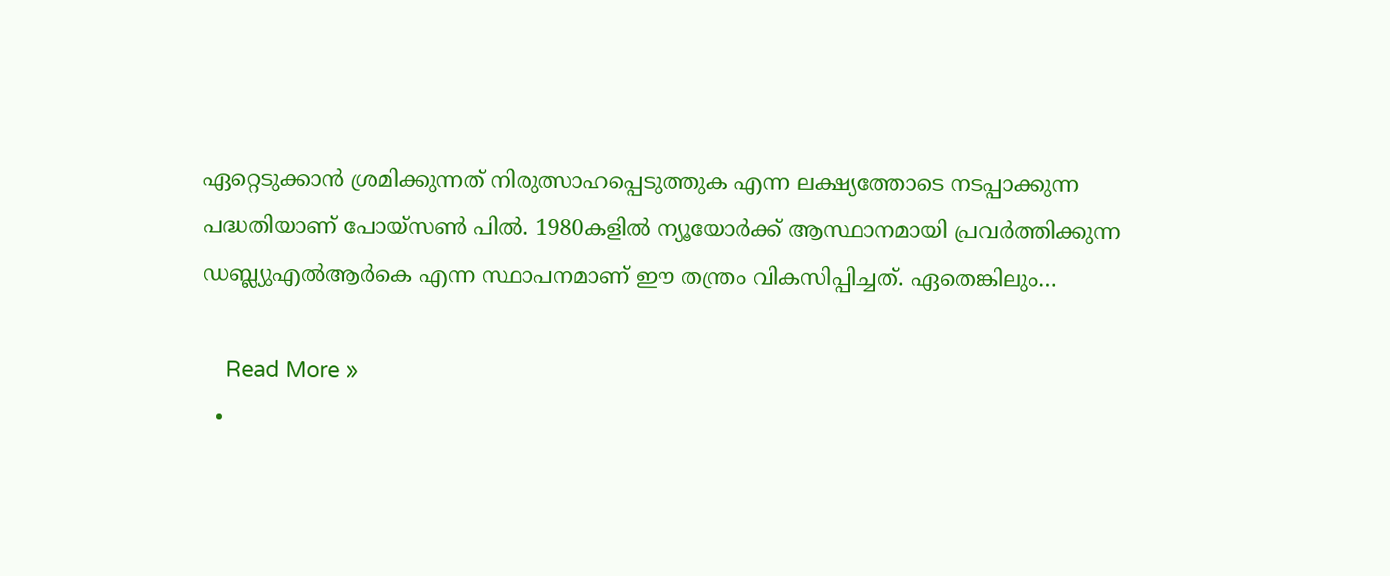ഏറ്റെടുക്കാന്‍ ശ്രമിക്കുന്നത് നിരുത്സാഹപ്പെടുത്തുക എന്ന ലക്ഷ്യത്തോടെ നടപ്പാക്കുന്ന പദ്ധതിയാണ് പോയ്സണ്‍ പില്‍. 1980കളില്‍ ന്യൂയോര്‍ക്ക് ആസ്ഥാനമായി പ്രവര്‍ത്തിക്കുന്ന ഡബ്ല്യുഎല്‍ആര്‍കെ എന്ന സ്ഥാപനമാണ് ഈ തന്ത്രം വികസിപ്പിച്ചത്. ഏതെങ്കിലും…

    Read More »
  •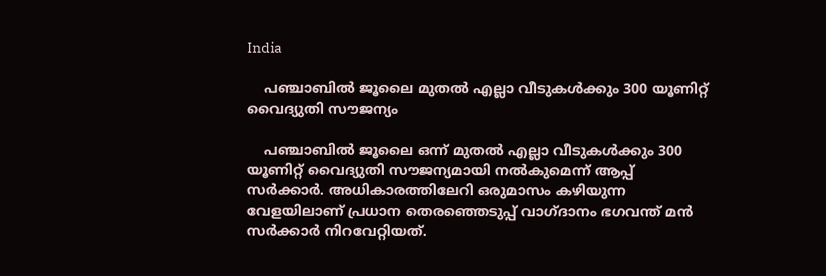India

    പഞ്ചാബില്‍ ജൂലൈ മുതല്‍ എല്ലാ വീടുകള്‍ക്കും 300 യൂണിറ്റ് വൈദ്യുതി സൗജന്യം

    പഞ്ചാബില്‍ ജൂലൈ ഒന്ന് മുതല്‍ എല്ലാ വീടുകള്‍ക്കും 300 യൂണിറ്റ് വൈദ്യുതി സൗജന്യമായി നല്‍കുമെന്ന് ആപ്പ് സര്‍ക്കാര്‍. അധികാരത്തിലേറി ഒരുമാസം കഴിയുന്ന വേളയിലാണ് പ്രധാന തെരഞ്ഞെടുപ്പ് വാഗ്ദാനം ഭഗവന്ത് മന്‍ സര്‍ക്കാര്‍ നിറവേറ്റിയത്.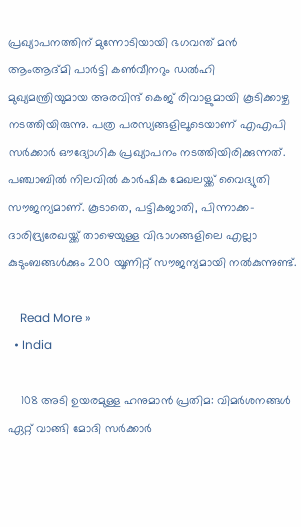പ്രഖ്യാപനത്തിന് മുന്നോടിയായി ഭഗവന്ത് മന്‍ ആംആദ്മി പാര്‍ട്ടി കണ്‍വീനറും ഡല്‍ഹി മുഖ്യമന്ത്രിയുമായ അരവിന്ദ് കെജ് രിവാളുമായി കൂടിക്കാഴ്ച നടത്തിയിരുന്നു. പത്ര പരസ്യങ്ങളിലൂടെയാണ് എഎപി സര്‍ക്കാര്‍ ഔദ്യോഗിക പ്രഖ്യാപനം നടത്തിയിരിക്കുന്നത്. പഞ്ചാബില്‍ നിലവില്‍ കാര്‍ഷിക മേഖലയ്ക്ക് വൈദ്യുതി സൗജന്യമാണ്. കൂടാതെ, പട്ടികജാതി, പിന്നാക്ക-ദാരിദ്ര്യരേഖയ്ക്ക് താഴെയുള്ള വിഭാഗങ്ങളിലെ എല്ലാ കുടുംബങ്ങള്‍ക്കും 200 യൂണിറ്റ് സൗജന്യമായി നല്‍കുന്നുണ്ട്.

    Read More »
  • India

    108 അടി ഉയരമുള്ള ഹനുമാൻ പ്രതിമ: വിമര്‍ശനങ്ങള്‍ ഏറ്റ് വാങ്ങി മോദി സര്‍ക്കാര്‍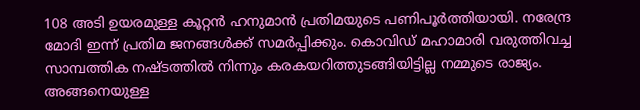108 അടി ഉയരമുള്ള കൂറ്റൻ ഹനുമാൻ പ്രതിമയുടെ പണിപൂര്‍ത്തിയായി. നരേന്ദ്ര  മോദി ഇന്ന്‌ പ്രതിമ ജനങ്ങൾക്ക് സമർപ്പിക്കും. കൊവിഡ് മഹാമാരി വരുത്തിവച്ച സാമ്പത്തിക നഷ്ടത്തിൽ നിന്നും കരകയറിത്തുടങ്ങിയിട്ടില്ല നമ്മുടെ രാജ്യം. അങ്ങനെയുള്ള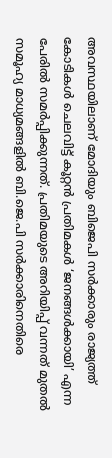അവസ്ഥയിലാണ് മോദിയും ബിജെപി സർക്കാരും രാജ്യത്ത് കോടികൾ ചെലവിട്ട് കൂറ്റൻ പ്രതിമകൾ ‘ജനങ്ങൾക്കായി’ എന്ന പേരിൽ സമർപ്പിക്കുന്നത്. പ്രതിമയുടെ അറിയിപ്പ് വന്നത് മുതല്‍ സമൂഹ്യ മാധ്യമങ്ങളിൽ ബി.ജെ.പി സര്‍ക്കാരിനെതിരെ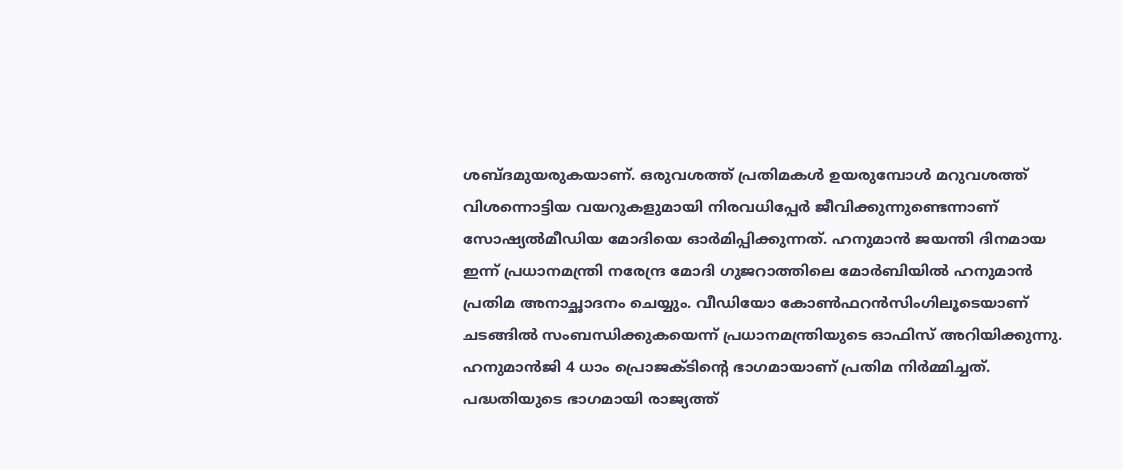ശബ്ദമുയരുകയാണ്. ഒരുവശത്ത്‌ പ്രതിമകൾ ഉയരുമ്പോൾ മറുവശത്ത്‌ വിശന്നൊട്ടിയ വയറുകളുമായി നിരവധിപ്പേർ ജീവിക്കുന്നുണ്ടെന്നാണ് സോഷ്യൽമീഡിയ മോദിയെ ഓർമിപ്പിക്കുന്നത്. ഹനുമാൻ ജയന്തി ദിനമായ ഇന്ന് പ്രധാനമന്ത്രി നരേന്ദ്ര മോദി ഗുജറാത്തിലെ മോർബിയിൽ ഹനുമാൻ പ്രതിമ അനാച്ഛാദനം ചെയ്യും. വീഡിയോ കോൺഫറൻസിംഗിലൂടെയാണ് ചടങ്ങിൽ സംബന്ധിക്കുകയെന്ന് പ്രധാനമന്ത്രിയുടെ ഓഫിസ് അറിയിക്കുന്നു. ഹനുമാൻജി 4 ധാം പ്രൊജക്ടിന്റെ ഭാഗമായാണ് പ്രതിമ നിർമ്മിച്ചത്. പദ്ധതിയുടെ ഭാഗമായി രാജ്യത്ത്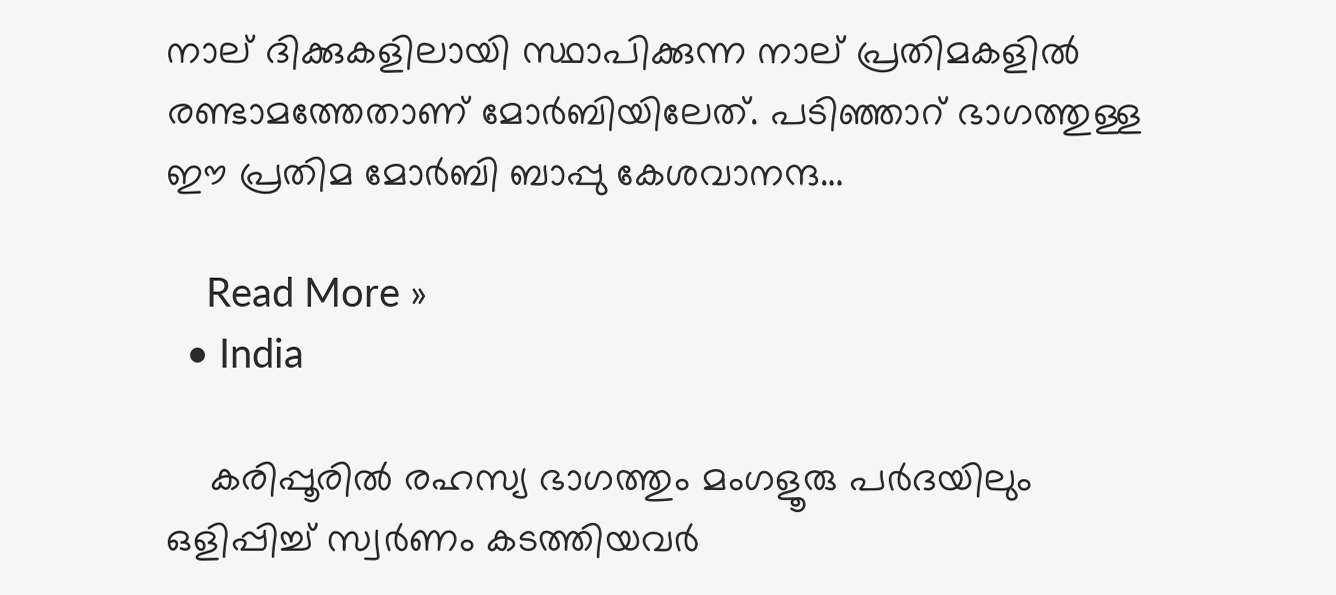നാല് ദിക്കുകളിലായി സ്ഥാപിക്കുന്ന നാല് പ്രതിമകളിൽ രണ്ടാമത്തേതാണ് മോർബിയിലേത്. പടിഞ്ഞാറ് ഭാഗത്തുള്ള ഈ പ്രതിമ മോർബി ബാപ്പു കേശവാനന്ദ…

    Read More »
  • India

    കരിപ്പൂരിൽ രഹസ്യ ഭാഗത്തും മംഗളൂരു പര്‍ദയിലും ഒളിപ്പിച്ച് സ്വർണം കടത്തിയവർ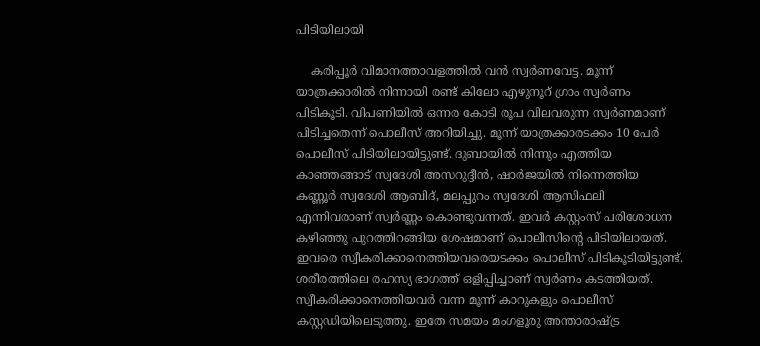പിടിയിലായി

    കരിപ്പൂർ വിമാനത്താവളത്തിൽ വൻ സ്വർണവേട്ട. മൂന്ന് യാത്രക്കാരിൽ നിന്നായി രണ്ട് കിലോ എഴുനൂറ് ഗ്രാം സ്വർണം പിടികൂടി. വിപണിയിൽ ഒന്നര കോടി രൂപ വിലവരുന്ന സ്വർണമാണ് പിടിച്ചതെന്ന് പൊലീസ് അറിയിച്ചു. മൂന്ന് യാത്രക്കാരടക്കം 10 പേർ പൊലീസ് പിടിയിലായിട്ടുണ്ട്. ദുബായിൽ നിന്നും എത്തിയ കാഞ്ഞങ്ങാട് സ്വദേശി അസറുദ്ദീൻ, ഷാർജയിൽ നിന്നെത്തിയ കണ്ണൂർ സ്വദേശി ആബിദ്, മലപ്പുറം സ്വദേശി ആസിഫലി എന്നിവരാണ് സ്വർണ്ണം കൊണ്ടുവന്നത്. ഇവർ കസ്റ്റംസ് പരിശോധന കഴിഞ്ഞു പുറത്തിറങ്ങിയ ശേഷമാണ് പൊലീസിന്റെ പിടിയിലായത്. ഇവരെ സ്വീകരിക്കാനെത്തിയവരെയടക്കം പൊലീസ് പിടികൂടിയിട്ടുണ്ട്. ശരീരത്തിലെ രഹസ്യ ഭാഗത്ത് ഒളിപ്പിച്ചാണ് സ്വർണം കടത്തിയത്. സ്വീകരിക്കാനെത്തിയവർ വന്ന മൂന്ന് കാറുകളും പൊലീസ് കസ്റ്റഡിയിലെടുത്തു. ഇതേ സമയം മംഗളൂരു അന്താരാഷ്ട്ര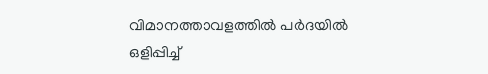വിമാനത്താവളത്തില്‍ പര്‍ദയില്‍ ഒളിപ്പിച്ച്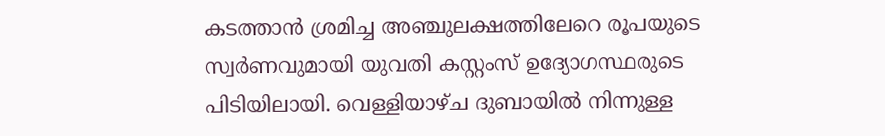കടത്താന്‍ ശ്രമിച്ച അഞ്ചുലക്ഷത്തിലേറെ രൂപയുടെ സ്വര്‍ണവുമായി യുവതി കസ്റ്റംസ് ഉദ്യോഗസ്ഥരുടെ പിടിയിലായി. വെള്ളിയാഴ്ച ദുബായില്‍ നിന്നുള്ള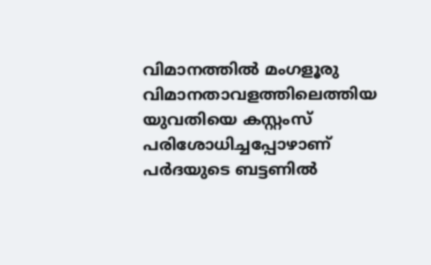വിമാനത്തില്‍ മംഗളൂരു വിമാനതാവളത്തിലെത്തിയ യുവതിയെ കസ്റ്റംസ് പരിശോധിച്ചപ്പോഴാണ് പര്‍ദയുടെ ബട്ടണില്‍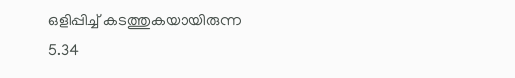ഒളിപ്പിച്ച് കടത്തുകയായിരുന്ന 5.34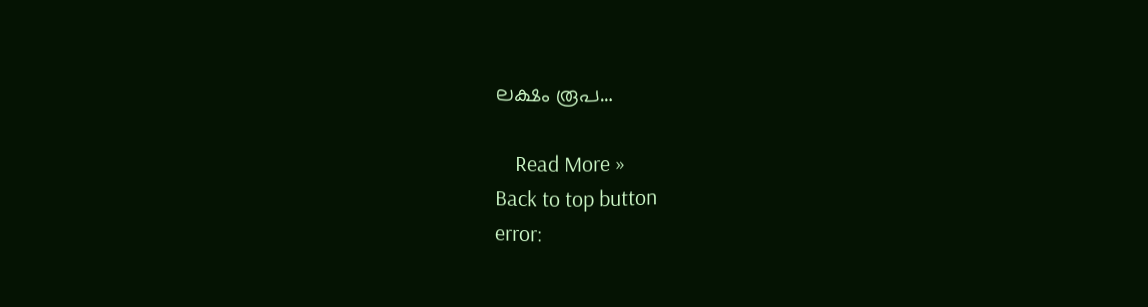ലക്ഷം രൂപ…

    Read More »
Back to top button
error: